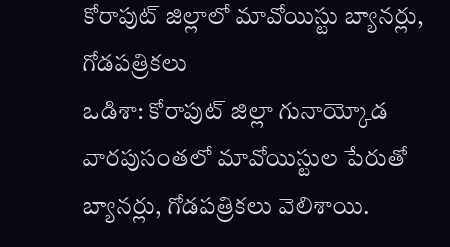కోరాపుట్ జిల్లాలో మావోయిస్టు బ్యానర్లు, గోడపత్రికలు
ఒడిశా: కోరాపుట్ జిల్లా గునాయ్కోడ వారపుసంతలో మావోయిస్టుల పేరుతో బ్యానర్లు, గోడపత్రికలు వెలిశాయి.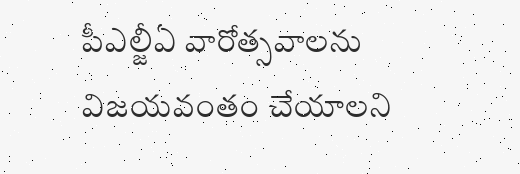పీఎల్జీఏ వారోత్సవాలను విజయవంతం చేయాలని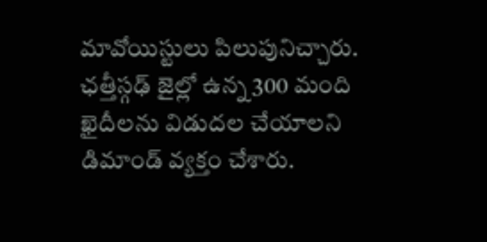మావోయిస్టులు పిలుపునిచ్చారు. ఛత్తీస్గఢ్ జైల్లో ఉన్న 300 మంది ఖైదీలను విడుదల చేయాలని డిమాండ్ వ్యక్తం చేశారు.